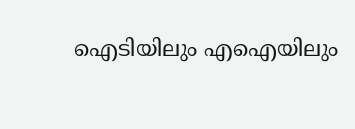ഐടിയിലും എഐയിലും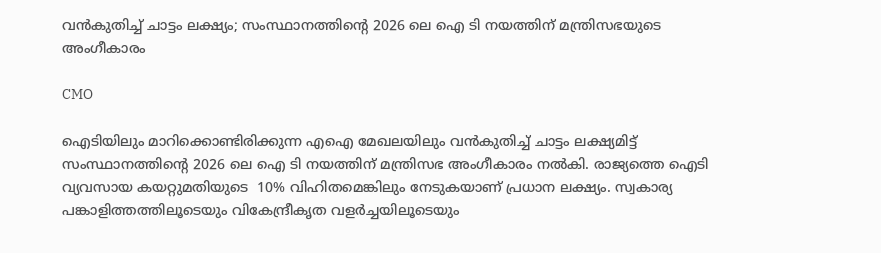വൻകുതിച്ച് ചാട്ടം ലക്ഷ്യം; സംസ്ഥാനത്തിന്‍റെ 2026 ലെ ഐ ടി നയത്തിന് മന്ത്രിസഭയുടെ അംഗീകാരം

CMO

ഐടിയിലും മാറിക്കൊണ്ടിരിക്കുന്ന എഐ മേഖലയിലും വൻകുതിച്ച് ചാട്ടം ലക്ഷ്യമിട്ട് സംസ്ഥാനത്തിന്‍റെ 2026 ലെ ഐ ടി നയത്തിന് മന്ത്രിസഭ അംഗീകാരം നൽകി. രാജ്യത്തെ ഐടി വ്യവസായ കയറ്റുമതിയുടെ ‌ 10% വിഹിതമെങ്കിലും നേടുകയാണ് പ്രധാന ലക്ഷ്യം. സ്വകാര്യ പങ്കാളിത്തത്തിലൂടെയും വികേന്ദ്രീകൃത വളർച്ചയിലൂടെയും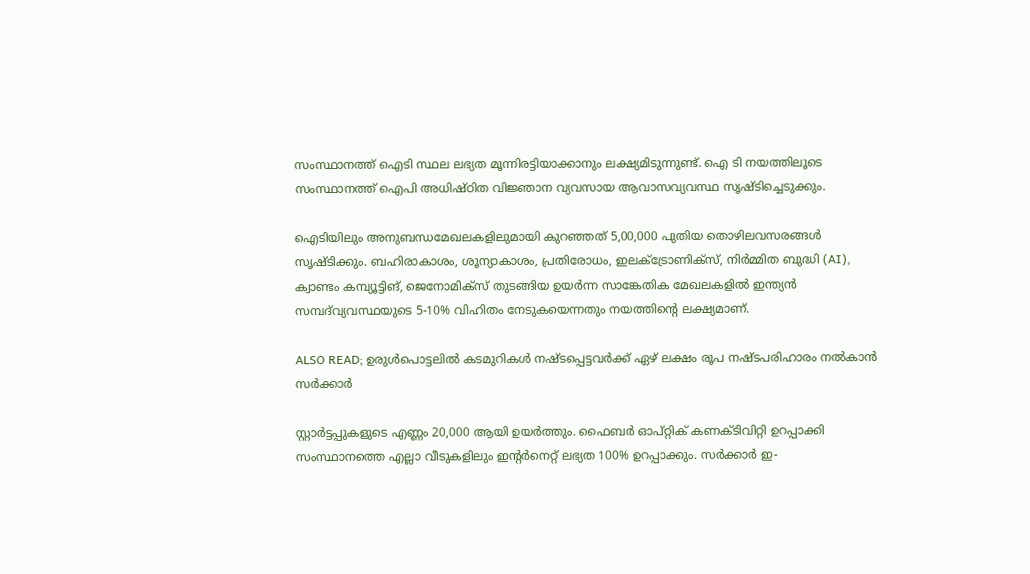സംസ്ഥാനത്ത് ഐടി സ്ഥല ലഭ്യത മൂന്നിരട്ടിയാക്കാനും ലക്ഷ്യമിടുന്നുണ്ട്. ഐ ടി നയത്തിലൂടെ സംസ്ഥാനത്ത് ഐപി അധിഷ്ഠിത വിജ്ഞാന വ്യവസായ ആവാസവ്യവസ്ഥ സൃഷ്ടിച്ചെടുക്കും.

ഐടിയിലും അനുബന്ധമേഖലകളിലുമായി കുറഞ്ഞത് 5,00,000 പുതിയ തൊഴിലവസരങ്ങൾ സൃഷ്ടിക്കും. ബഹിരാകാശം, ശൂന്യാകാശം, പ്രതിരോധം, ഇലക്‌ട്രോണിക്‌സ്, നിർമ്മിത ബുദ്ധി (AI), ക്വാണ്ടം കമ്പ്യൂട്ടിങ്, ജെനോമിക്സ് തുടങ്ങിയ ഉയർന്ന സാങ്കേതിക മേഖലകളിൽ ഇന്ത്യൻ സമ്പദ്‌വ്യവസ്ഥയുടെ 5-10% വിഹിതം നേടുകയെന്നതും നയത്തിന്‍റെ ലക്ഷ്യമാണ്.

ALSO READ; ഉരുൾപൊട്ടലിൽ കടമുറികൾ നഷ്ടപ്പെട്ടവർക്ക് ഏഴ് ലക്ഷം രൂപ നഷ്ടപരിഹാരം നൽകാൻ സർക്കാർ

സ്റ്റാർട്ടപ്പുകളുടെ എണ്ണം 20,000 ആയി ഉയർത്തും. ഫൈബർ ഓപ്റ്റിക് കണക്ടിവിറ്റി ഉറപ്പാക്കി സംസ്ഥാനത്തെ എല്ലാ വീടുകളിലും ഇന്റർനെറ്റ് ലഭ്യത 100% ഉറപ്പാക്കും. സർക്കാർ ഇ-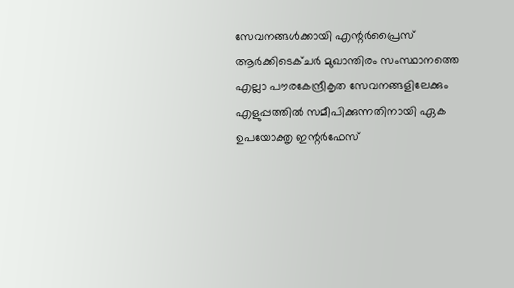സേവനങ്ങൾക്കായി എന്റർപ്രൈസ് ആർക്കിടെക്ചർ മുഖാന്തിരം സംസ്ഥാനത്തെ എല്ലാ പൗരകേന്ദ്രീകൃത സേവനങ്ങളിലേക്കും എളുപ്പത്തിൽ സമീപിക്കുന്നതിനായി ഏക ഉപയോക്തൃ ഇന്റർഫേസ്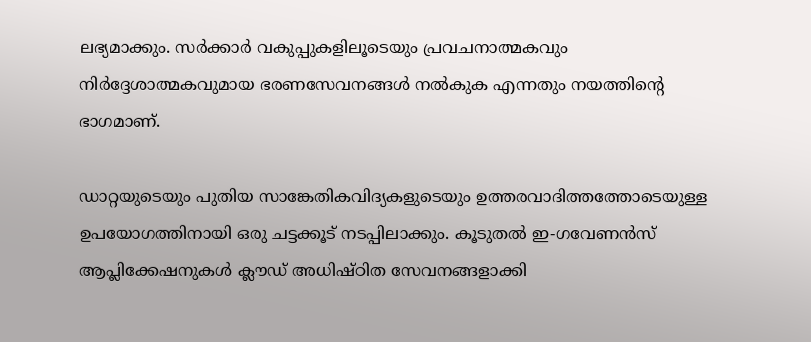ലഭ്യമാക്കും. സർക്കാർ വകുപ്പുകളിലൂടെയും പ്രവചനാത്മകവും നിർദ്ദേശാത്മകവുമായ ഭരണസേവനങ്ങൾ നൽകുക എന്നതും നയത്തിന്‍റെ ഭാഗമാണ്.

ഡാറ്റയുടെയും പുതിയ സാങ്കേതികവിദ്യകളുടെയും ഉത്തരവാദിത്തത്തോടെയുള്ള ഉപയോഗത്തിനായി ഒരു ചട്ടക്കൂട് നടപ്പിലാക്കും. കൂടുതല്‍ ഇ-ഗവേണൻസ് ആപ്ലിക്കേഷനുകൾ ക്ലൗഡ് അധിഷ്ഠിത സേവനങ്ങളാക്കി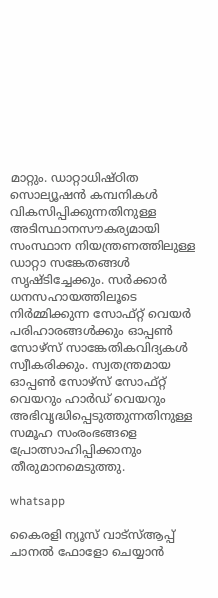മാറ്റും. ഡാറ്റാധിഷ്ഠിത സൊല്യൂഷൻ കമ്പനികൾ വികസിപ്പിക്കുന്നതിനുള്ള അടിസ്ഥാനസൗകര്യമായി സംസ്ഥാന നിയന്ത്രണത്തിലുള്ള ഡാറ്റാ സങ്കേതങ്ങൾ സൃഷ്ടിച്ചേക്കും. സർക്കാർ ധനസഹായത്തിലൂടെ നിർമ്മിക്കുന്ന സോഫ്റ്റ് വെയർ പരിഹാരങ്ങൾക്കും ഓപ്പൺ സോഴ്സ് സാങ്കേതികവിദ്യകൾ സ്വീകരിക്കും. സ്വതന്ത്രമായ ഓപ്പൺ സോഴ്‌സ് സോഫ്റ്റ് വെയറും ഹാർഡ് വെയറും അഭിവൃദ്ധിപ്പെടുത്തുന്നതിനുള്ള സമൂഹ സംരംഭങ്ങളെ പ്രോത്സാഹിപ്പിക്കാനും തീരുമാനമെടുത്തു.

whatsapp

കൈരളി ന്യൂസ് വാട്‌സ്ആപ്പ് ചാനല്‍ ഫോളോ ചെയ്യാന്‍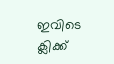ഇവിടെ ക്ലിക്ക്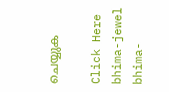ചെയ്യുക

Click Here
bhima-jewel
bhima-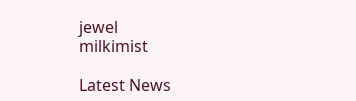jewel
milkimist

Latest News